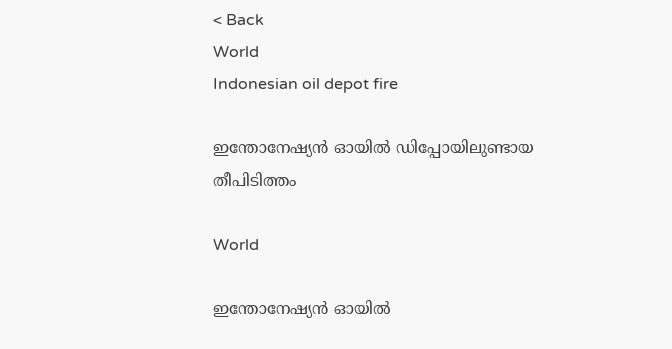< Back
World
Indonesian oil depot fire

ഇന്തോനേഷ്യൻ ഓയിൽ ഡിപ്പോയിലുണ്ടായ തീപിടിത്തം

World

ഇന്തോനേഷ്യൻ ഓയിൽ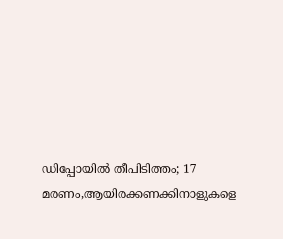ഡിപ്പോയില്‍ തീപിടിത്തം; 17 മരണം,ആയിരക്കണക്കിനാളുകളെ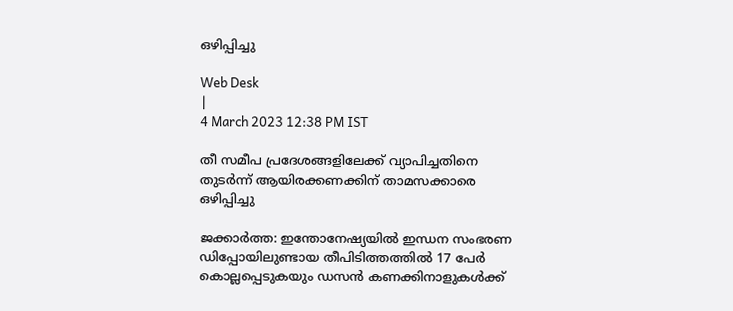ഒഴിപ്പിച്ചു

Web Desk
|
4 March 2023 12:38 PM IST

തീ സമീപ പ്രദേശങ്ങളിലേക്ക് വ്യാപിച്ചതിനെ തുടര്‍ന്ന് ആയിരക്കണക്കിന് താമസക്കാരെ ഒഴിപ്പിച്ചു

ജക്കാർത്ത: ഇന്തോനേഷ്യയില്‍ ഇന്ധന സംഭരണ ഡിപ്പോയിലുണ്ടായ തീപിടിത്തത്തില്‍ 17 പേര്‍ കൊല്ലപ്പെടുകയും ഡസൻ കണക്കിനാളുകള്‍ക്ക്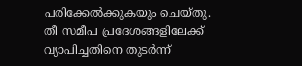പരിക്കേല്‍ക്കുകയും ചെയ്തു. തീ സമീപ പ്രദേശങ്ങളിലേക്ക് വ്യാപിച്ചതിനെ തുടര്‍ന്ന്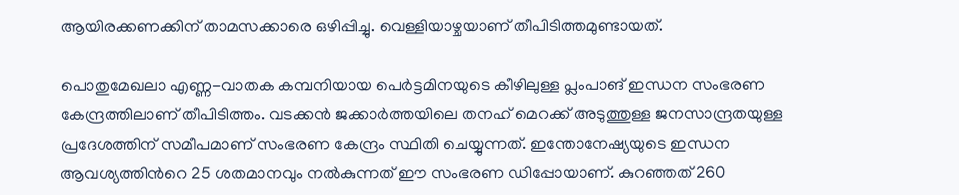ആയിരക്കണക്കിന് താമസക്കാരെ ഒഴിപ്പിച്ചു. വെള്ളിയാഴ്ചയാണ് തീപിടിത്തമുണ്ടായത്.

പൊതുമേഖലാ എണ്ണ-വാതക കമ്പനിയായ പെർട്ടമിനയുടെ കീഴിലുള്ള പ്ലംപാങ് ഇന്ധന സംഭരണ കേന്ദ്രത്തിലാണ് തീപിടിത്തം. വടക്കൻ ജക്കാർത്തയിലെ തനഹ് മെറക്ക് അടുത്തുള്ള ജനസാന്ദ്രതയുള്ള പ്രദേശത്തിന് സമീപമാണ് സംഭരണ കേന്ദ്രം സ്ഥിതി ചെയ്യുന്നത്. ഇന്തോനേഷ്യയുടെ ഇന്ധന ആവശ്യത്തിന്‍റെ 25 ശതമാനവും നല്‍കുന്നത് ഈ സംഭരണ ഡിപ്പോയാണ്. കുറഞ്ഞത് 260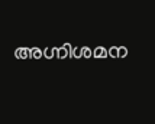അഗ്നിശമന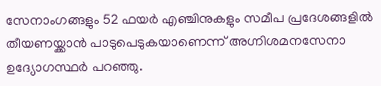സേനാംഗങ്ങളും 52 ഫയർ എഞ്ചിനുകളും സമീപ പ്രദേശങ്ങളിൽ തീയണയ്ക്കാൻ പാടുപെടുകയാണെന്ന് അഗ്നിശമനസേനാ ഉദ്യോഗസ്ഥർ പറഞ്ഞു.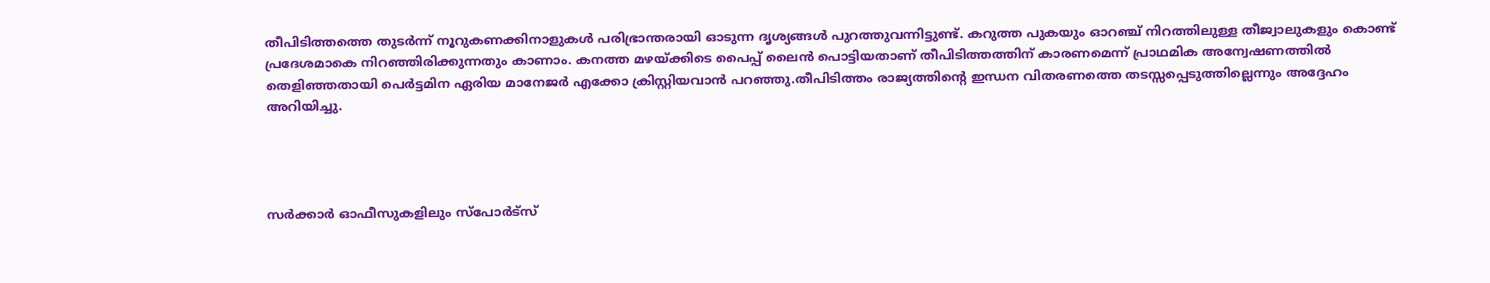തീപിടിത്തത്തെ തുടര്‍ന്ന് നൂറുകണക്കിനാളുകള്‍ പരിഭ്രാന്തരായി ഓടുന്ന ദൃശ്യങ്ങള്‍ പുറത്തുവന്നിട്ടുണ്ട്. കറുത്ത പുകയും ഓറഞ്ച് നിറത്തിലുള്ള തീജ്വാലുകളും കൊണ്ട് പ്രദേശമാകെ നിറഞ്ഞിരിക്കുന്നതും കാണാം. കനത്ത മഴയ്ക്കിടെ പൈപ്പ് ലൈൻ പൊട്ടിയതാണ് തീപിടിത്തത്തിന് കാരണമെന്ന് പ്രാഥമിക അന്വേഷണത്തിൽ തെളിഞ്ഞതായി പെർട്ടമിന ഏരിയ മാനേജർ എക്കോ ക്രിസ്റ്റിയവാൻ പറഞ്ഞു.തീപിടിത്തം രാജ്യത്തിന്‍റെ ഇന്ധന വിതരണത്തെ തടസ്സപ്പെടുത്തില്ലെന്നും അദ്ദേഹം അറിയിച്ചു.




സർക്കാർ ഓഫീസുകളിലും സ്‌പോർട്‌സ്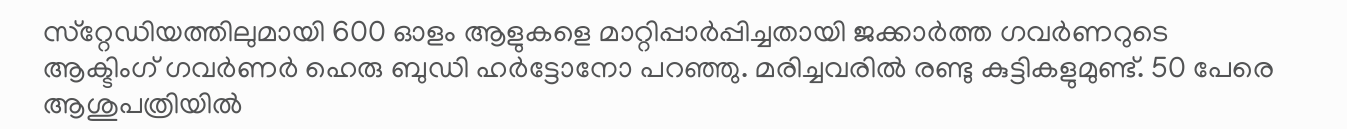സ്‌റ്റേഡിയത്തിലുമായി 600 ഓളം ആളുകളെ മാറ്റിപ്പാർപ്പിച്ചതായി ജക്കാർത്ത ഗവർണറുടെ ആക്ടിംഗ് ഗവർണർ ഹെരു ബുഡി ഹർട്ടോനോ പറഞ്ഞു. മരിച്ചവരില്‍ രണ്ടു കുട്ടികളുമുണ്ട്. 50 പേരെ ആശുപത്രിയിൽ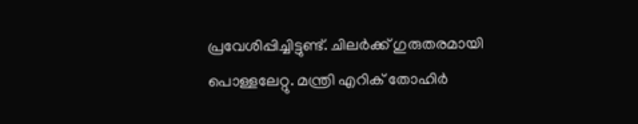പ്രവേശിപ്പിച്ചിട്ടുണ്ട്. ചിലർക്ക് ഗുരുതരമായി പൊള്ളലേറ്റു. മന്ത്രി എറിക് തോഹിർ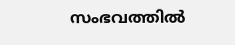സംഭവത്തില്‍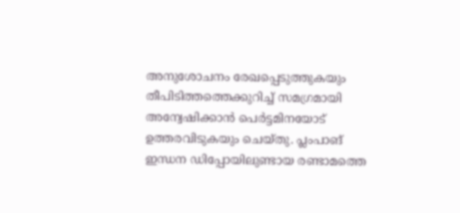അനുശോചനം രേഖപ്പെടുത്തുകയും തീപിടിത്തത്തെക്കുറിച്ച് സമഗ്രമായി അന്വേഷിക്കാന്‍ പെർട്ടമിനയോട് ഉത്തരവിടുകയും ചെയ്തു. പ്ലംപാങ് ഇന്ധന ഡിപ്പോയിലുണ്ടായ രണ്ടാമത്തെ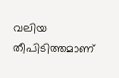വലിയ തീപിടിത്തമാണ്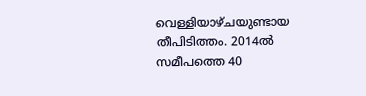വെള്ളിയാഴ്ചയുണ്ടായ തീപിടിത്തം. 2014ൽ സമീപത്തെ 40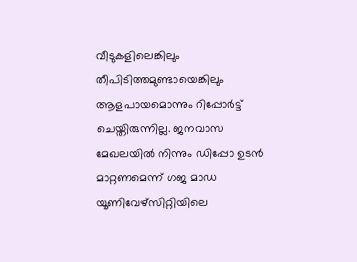വീടുകളിലെങ്കിലും തീപിടിത്തമുണ്ടായെങ്കിലും ആളപായമൊന്നും റിപ്പോർട്ട് ചെയ്തിരുന്നില്ല. ജനവാസ മേഖലയില്‍ നിന്നും ഡിപ്പോ ഉടന്‍ മാറ്റണമെന്ന് ഗജ മാഡ യൂണിവേഴ്‌സിറ്റിയിലെ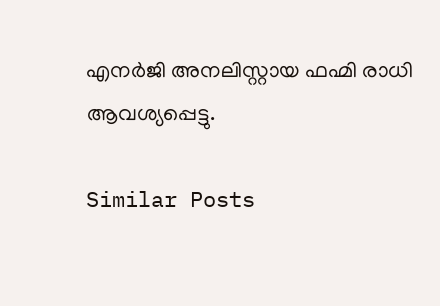എനർജി അനലിസ്റ്റായ ഫഹ്മി രാധി ആവശ്യപ്പെട്ടു.

Similar Posts